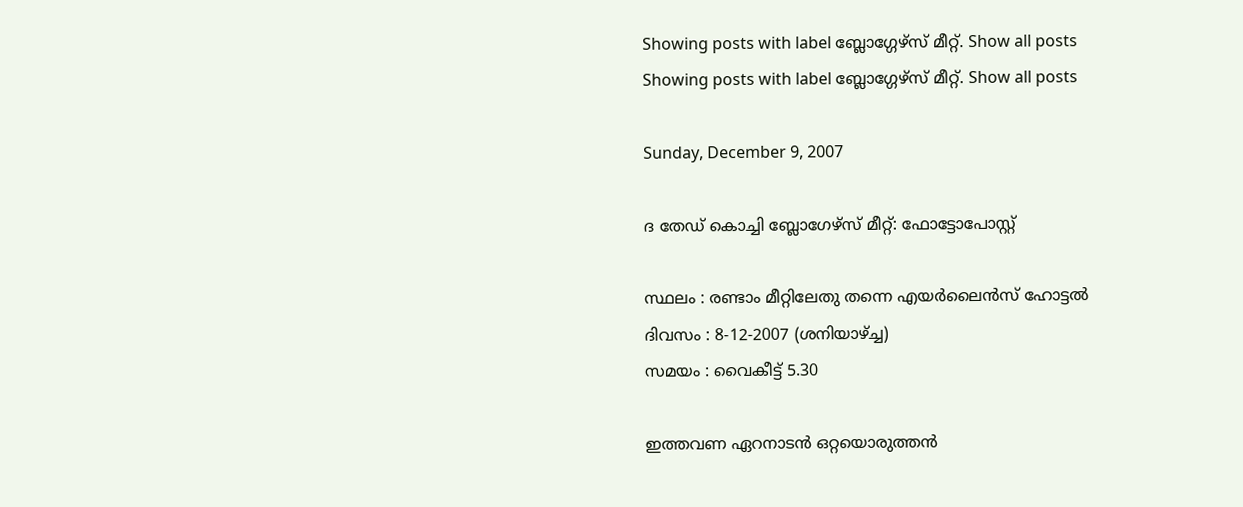Showing posts with label ബ്ലോഗ്ഗേഴ്സ് മീറ്റ്. Show all posts
Showing posts with label ബ്ലോഗ്ഗേഴ്സ് മീറ്റ്. Show all posts

Sunday, December 9, 2007

ദ തേഡ് കൊച്ചി ബ്ലോഗേഴ്സ് മീറ്റ്: ഫോട്ടോപോസ്റ്റ്

സ്ഥലം : രണ്ടാം മീറ്റിലേതു തന്നെ എയര്‍ലൈന്‍സ് ഹോട്ടല്‍
ദിവസം : 8-12-2007 (ശനിയാഴ്ച്ച)
സമയം : വൈകീട്ട് 5.30

ഇത്തവണ ഏറനാടന്‍ ഒറ്റയൊരുത്തന്‍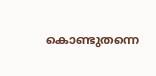കൊണ്ടുതന്നെ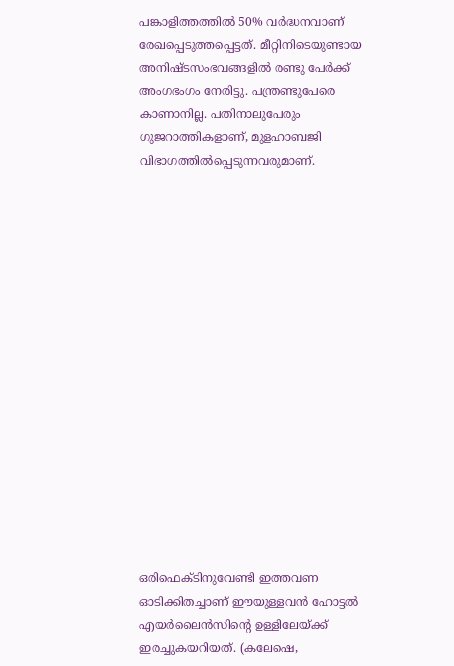പങ്കാളിത്തത്തില്‍ 50% വര്‍ദ്ധനവാണ് രേഖപ്പെടുത്തപ്പെട്ടത്. മീറ്റിനിടെയുണ്ടായ അനിഷ്ടസംഭവങ്ങളില്‍ രണ്ടു പേര്‍ക്ക് അംഗഭംഗം നേരിട്ടു. പന്ത്രണ്ടുപേരെ കാണാനില്ല. പതിനാലുപേരും ഗുജറാത്തികളാണ്, മുളഹാബജി വിഭാഗത്തില്‍പ്പെടുന്നവരുമാണ്.

















ഒരിഫെക്ടിനുവേണ്ടി ഇത്തവണ ഓടിക്കിതച്ചാണ് ഈയുള്ളവന്‍ ഹോട്ടല്‍ എയര്‍ലൈന്‍സിന്റെ ഉള്ളിലേയ്ക്ക് ഇരച്ചുകയറിയത്. (കലേഷെ,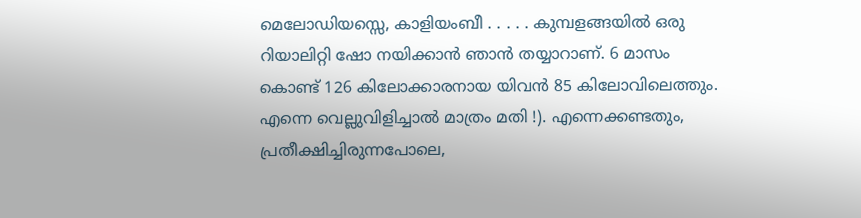മെലോഡിയസ്സെ, കാളിയംബീ . . . . . കുമ്പളങ്ങയില്‍ ഒരു റിയാലിറ്റി ഷോ നയിക്കാന്‍ ഞാന്‍ തയ്യാറാണ്. 6 മാസം കൊണ്ട് 126 കിലോക്കാരനായ യിവന്‍ 85 കിലോവിലെത്തും. എന്നെ വെല്ലുവിളിച്ചാല്‍ മാത്രം മതി !). എന്നെക്കണ്ടതും, പ്രതീക്ഷിച്ചിരുന്നപോലെ,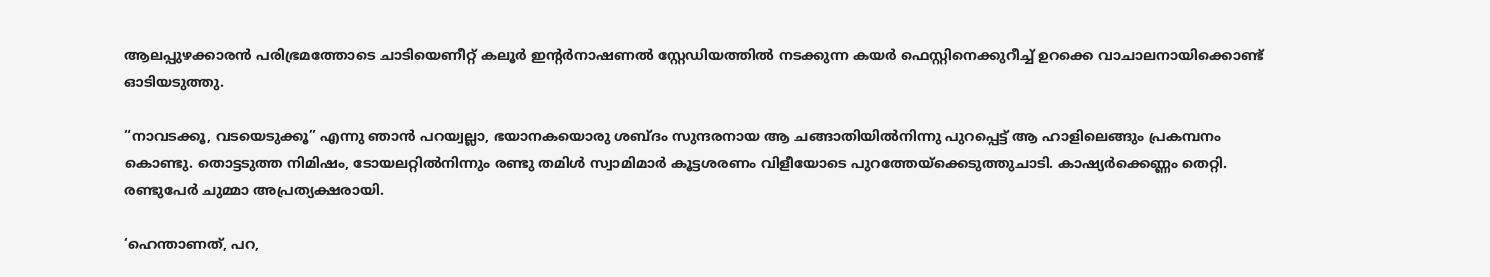ആലപ്പുഴക്കാരന്‍ പരിഭ്രമത്തോടെ ചാടിയെണീറ്റ് കലൂര്‍ ഇന്റര്‍നാഷണല്‍ സ്റ്റേഡിയത്തില്‍ നടക്കുന്ന കയര്‍ ഫെസ്റ്റിനെക്കുറീച്ച് ഉറക്കെ വാചാലനായിക്കൊണ്ട് ഓടിയടുത്തു.

“നാവടക്കൂ, വടയെടുക്കൂ” എന്നു ഞാന്‍ പറയ്വല്ലാ, ഭയാനകയൊരു ശബ്ദം സുന്ദരനായ ആ ചങ്ങാതിയില്‍നിന്നു പുറപ്പെട്ട് ആ ഹാളിലെങ്ങും പ്രകമ്പനം കൊണ്ടു. തൊട്ടടുത്ത നിമിഷം, ടോയലറ്റില്‍നിന്നും രണ്ടു തമിള്‍ സ്വാമിമാര്‍ കൂട്ടശരണം വിളീയോടെ പുറത്തേയ്ക്കെടുത്തുചാടി. കാഷ്യര്‍ക്കെണ്ണം തെറ്റി. രണ്ടുപേര്‍ ചുമ്മാ അപ്രത്യക്ഷരായി.

‘ഹെന്താണത്, പറ,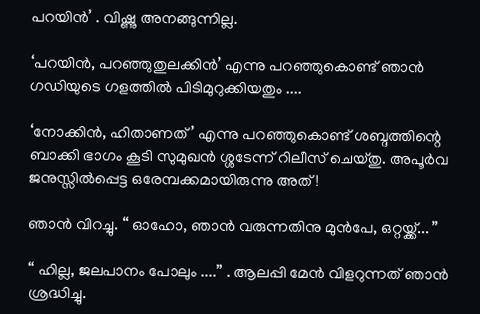പറയിന്‍’ . വിഷ്ണു അനങ്ങുന്നില്ല.

‘പറയിന്‍, പറഞ്ഞുതുലക്കിന്‍’ എന്നു പറഞ്ഞുകൊണ്ട് ഞാന്‍ ഗഡിയുടെ ഗളത്തില്‍ പിടിമുറുക്കിയതും ....

‘നോക്കിന്‍, ഹിതാണത്’ എന്നു പറഞ്ഞുകൊണ്ട് ശബ്ദത്തിന്റെ ബാക്കി ഭാഗം കൂടി സുമുഖന്‍ ശ്ശടേന്ന് റിലീസ് ചെയ്തു. അപൂര്‍വ ജനുസ്സില്‍പ്പെട്ട ഒരേമ്പക്കമായിരുന്നു അത് !

ഞാന്‍ വിറച്ചു. “ ഓഹോ, ഞാന്‍ വരുന്നതിനു മുന്‍പേ, ഒറ്റയ്ക്ക്... ”

“ ഹില്ല, ജലപാനം പോലും ....” . ആലപ്പി മേന്‍ വിളറുന്നത് ഞാന്‍ ശ്രദ്ധിച്ചു.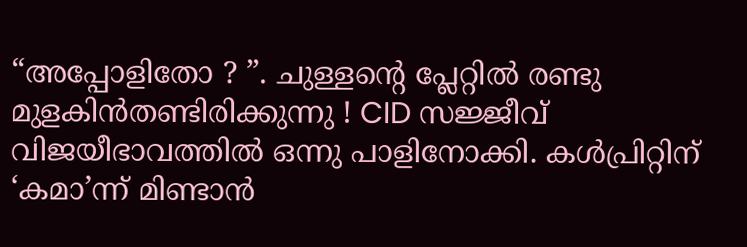“അപ്പോളിതോ ? ”. ചുള്ളന്റെ പ്ലേറ്റില്‍ രണ്ടു മുളകിന്‍തണ്ടിരിക്കുന്നു ! CID സജ്ജീവ് വിജയീഭാവത്തില്‍ ഒന്നു പാളിനോക്കി. കള്‍പ്രിറ്റിന് ‘കമാ’ന്ന് മിണ്ടാന്‍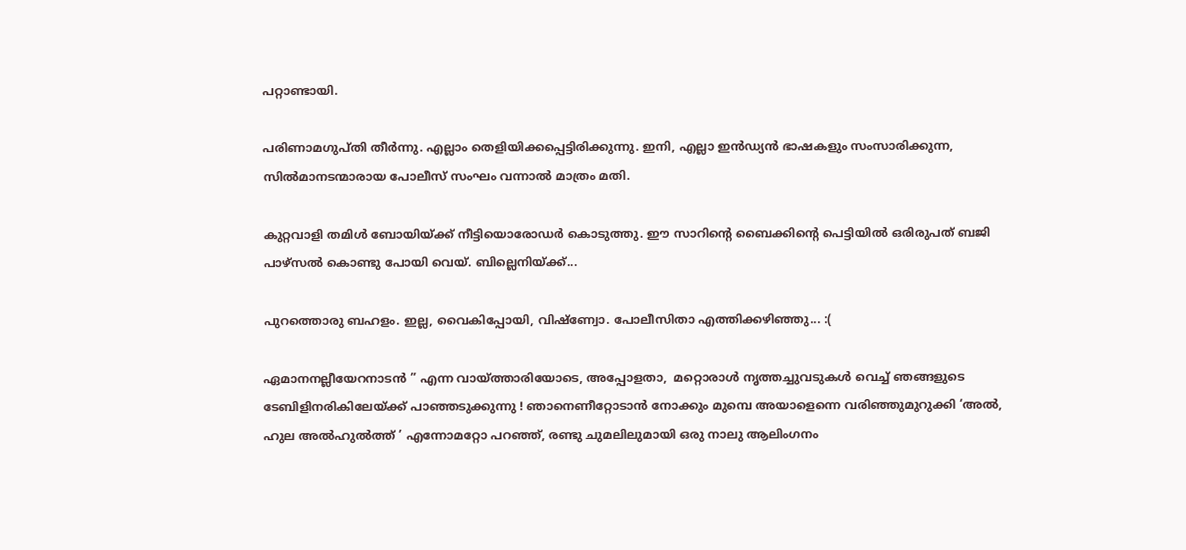പറ്റാണ്ടായി.

പരിണാമഗുപ്തി തീര്‍ന്നു. എല്ലാം തെളിയിക്കപ്പെട്ടിരിക്കുന്നു. ഇനി, എല്ലാ ഇന്‍ഡ്യന്‍ ഭാഷകളും സംസാരിക്കുന്ന, സില്‍മാനടന്മാരായ പോലീസ് സംഘം വന്നാല്‍ മാത്രം മതി.

കുറ്റവാളി തമിള്‍ ബോയിയ്ക്ക് നീട്ടിയൊരോഡര്‍ കൊടുത്തു. ഈ സാറിന്റെ ബൈക്കിന്റെ പെട്ടിയില്‍ ഒരിരുപത് ബജി പാഴ്സല്‍ കൊണ്ടു പോയി വെയ്. ബില്ലെനിയ്ക്ക്...

പുറത്തൊരു ബഹളം. ഇല്ല, വൈകിപ്പോയി, വിഷ്ണ്വോ. പോലീസിതാ എത്തിക്കഴിഞ്ഞു... :(

ഏമാനനല്ലീയേറനാടന്‍‍ ” എന്ന വായ്ത്താരിയോടെ, അപ്പോളതാ,  മറ്റൊരാള്‍ നൃത്തച്ചുവടുകള്‍ വെച്ച് ഞങ്ങളുടെ ടേബിളിനരികിലേയ്ക്ക് പാഞ്ഞടുക്കുന്നു ! ഞാനെണീറ്റോടാന്‍ നോക്കും മുമ്പെ അയാളെന്നെ വരിഞ്ഞുമുറുക്കി ‘അല്‍, ഹുല അല്‍ഹുല്‍ത്ത് ’ എന്നോമറ്റോ പറഞ്ഞ്, രണ്ടു ചുമലിലുമാ‍യി ഒരു നാലു ആലിംഗനം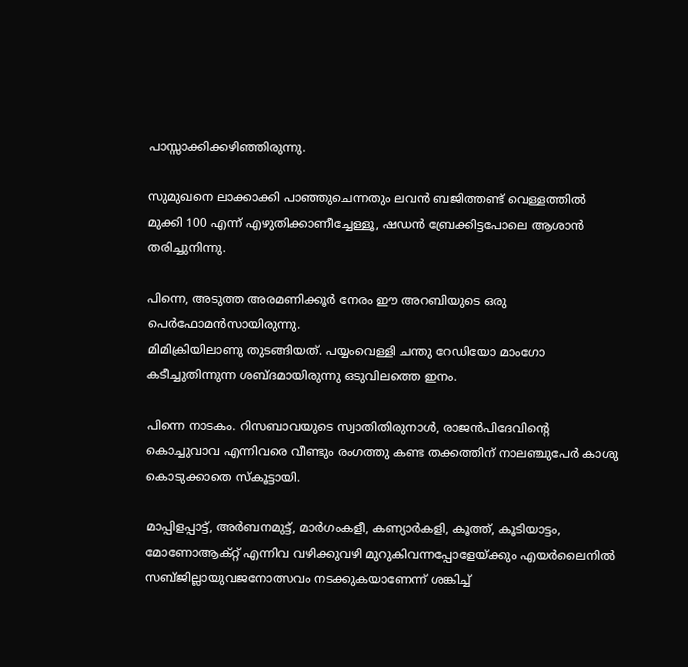പാസ്സാക്കിക്കഴിഞ്ഞിരുന്നു.

സുമുഖനെ ലാക്കാക്കി പാഞ്ഞുചെന്നതും ലവന്‍ ബജിത്തണ്ട് വെള്ളത്തില്‍ മുക്കി 100 എന്ന് എഴുതിക്കാണീച്ചേള്ളൂ, ഷഡന്‍ ബ്രേക്കിട്ടപോലെ ആശാന്‍ തരിച്ചുനിന്നു.

പിന്നെ, അടുത്ത അരമണിക്കൂര്‍ നേരം ഈ അറബിയുടെ ഒരു പെര്‍ഫോമന്‍സായിരുന്നു.
മിമിക്രിയിലാണു തുടങ്ങിയത്. പയ്യംവെള്ളി ചന്തു റേഡിയോ മാംഗോ കടീച്ചുതിന്നുന്ന ശബ്ദമായിരുന്നു ഒടുവിലത്തെ ഇനം.

പിന്നെ നാടകം. റിസബാവയുടെ സ്വാതിതിരുനാള്‍, രാജന്‍പിദേവിന്റെ കൊച്ചുവാവ എന്നിവരെ വീണ്ടും രംഗത്തു കണ്ട തക്കത്തിന് നാലഞ്ചുപേര്‍ കാശു കൊടുക്കാതെ സ്കൂട്ടായി.

മാപ്പിളപ്പാട്ട്, അര്‍ബനമുട്ട്, മാര്‍ഗംകളീ, കണ്യാര്‍കളി, കൂത്ത്, കൂടിയാട്ടം, മോണോആക്റ്റ് എന്നിവ വഴിക്കുവഴി മുറുകിവന്നപ്പോളേയ്ക്കും എയര്‍ലൈനില്‍ സബ്ജില്ലായുവജനോത്സവം നടക്കുകയാണേന്ന് ശങ്കിച്ച്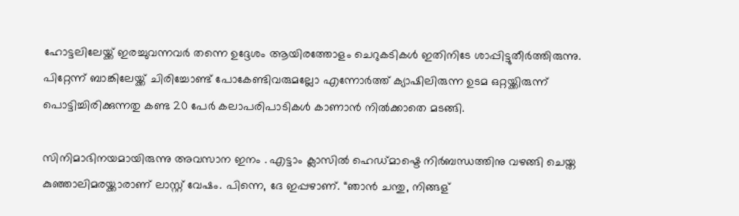ഹോട്ടലിലേയ്ക്ക് ഇരച്ചുവന്നവര്‍ തന്നെ ഉദ്ദേശം ആയിരത്തോളം ചെറുകടികള്‍ ഇതിനിടേ ശാപ്പിട്ടുതീര്‍ത്തിരുന്നു. പിറ്റേന്ന് ബാങ്കിലേയ്ക്ക് ചിരിച്ചോണ്ട് പോകേണ്ടിവരുമല്ലോ എന്നോര്‍ത്ത് ക്യാഷിലിരുന്ന ഉടമ ഒറ്റയ്ക്കിരുന്ന് പൊട്ടിച്ചിരിക്കുന്നതു കണ്ട 20 പേര്‍ കലാപരിപാടികള്‍ കാണാന്‍ നില്‍ക്കാതെ മടങ്ങി.

സിനിമാഭിനയമായിരുന്നു അവസാന‍ ഇനം . എട്ടാം ക്ലാസില്‍ ഹെഡ്മാഷ്ടെ നിര്‍ബന്ധത്തിനു വഴങ്ങി ചെയ്ത കുഞ്ഞാലിമരയ്ക്കാരാണ് ലാസ്റ്റ് വേഷം. പിന്നെ, ദേ ഇപ്പഴാണ്. “ഞാന്‍ ചന്തു, നിങ്ങള്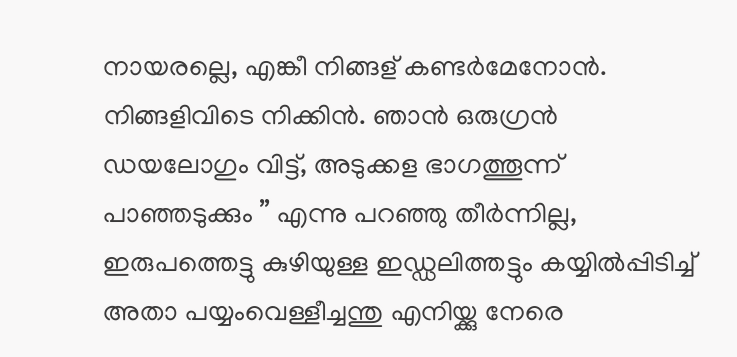നായരല്ലെ, എങ്കീ നിങ്ങള് കണ്ടര്‍മേനോന്‍. നിങ്ങളിവിടെ നിക്കിന്‍. ഞാന്‍ ഒരുഗ്രന്‍ ഡയലോഗും വിട്ട്, അടുക്കള ഭാഗത്തൂന്ന് പാഞ്ഞടുക്കും ” എന്നു പറഞ്ഞു തീര്‍ന്നില്ല, ഇരുപത്തെട്ടു കുഴിയുള്ള ഇഡ്ഡലിത്തട്ടും കയ്യില്‍പ്പിടിച്ച് അതാ പയ്യംവെള്ളീച്ചന്തു എനിയ്ക്കു നേരെ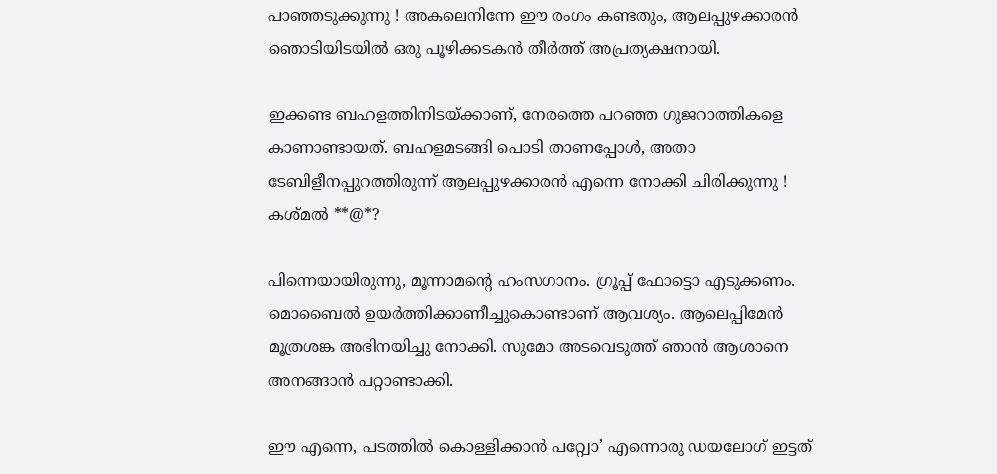പാഞ്ഞടുക്കുന്നു ! അകലെനിന്നേ ഈ രംഗം കണ്ടതും, ആലപ്പുഴക്കാരന്‍ ഞൊടിയിടയില്‍ ഒരു പൂഴിക്കടകന്‍ തീര്‍ത്ത് അപ്രത്യക്ഷനായി.

ഇക്കണ്ട ബഹളത്തിനിടയ്ക്കാണ്, നേരത്തെ പറഞ്ഞ ഗുജറാത്തികളെ കാണാണ്ടായത്. ബഹളമടങ്ങി പൊടി താണപ്പോള്‍, അതാ ടേബിളീനപ്പുറത്തിരുന്ന് ആലപ്പുഴക്കാരന്‍ എന്നെ നോക്കി ചിരിക്കുന്നു ! കശ്മല്‍ **@*?

പിന്നെയായിരുന്നു, മൂന്നാമന്റെ ഹംസഗാനം. ഗ്രൂപ്പ് ഫോട്ടൊ എടുക്കണം. മൊബൈല്‍ ഉയര്‍ത്തിക്കാണീച്ചുകൊണ്ടാണ് ആവശ്യം. ആലെപ്പിമേന്‍ മൂത്രശങ്ക അഭിനയിച്ചു നോക്കി. സുമോ അടവെടുത്ത് ഞാന്‍ ആശാനെ അനങ്ങാന്‍ പറ്റാണ്ടാക്കി.

ഈ എന്നെ, പടത്തില്‍ കൊള്ളിക്കാന്‍ പറ്റ്വോ’ എന്നൊരു ഡയലോഗ് ഇട്ടത്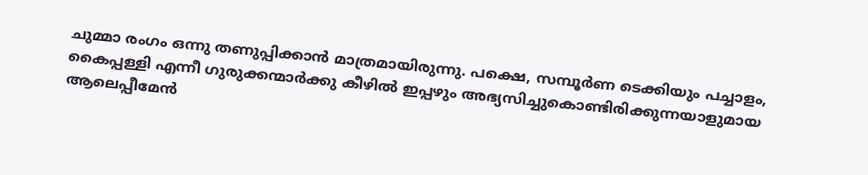ചുമ്മാ രംഗം ഒന്നു തണുപ്പിക്കാന്‍ മാത്രമായിരുന്നു. പക്ഷെ, സമ്പൂര്‍ണ ടെക്കിയും പച്ചാളം, കൈപ്പള്ളി എന്നീ ഗുരുക്കന്മാര്‍ക്കു കീഴില്‍ ഇപ്പഴും അഭ്യസിച്ചുകൊണ്ടിരിക്കുന്നയാളുമായ ആലെപ്പീമേന്‍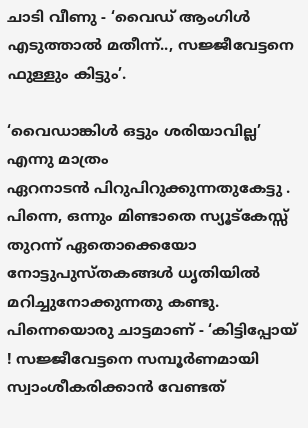ചാടി വീണു - ‘വൈഡ് ആംഗിള്‍ എടുത്താല്‍ മതീന്ന്.., സജ്ജീവേട്ടനെ ഫുള്ളും കിട്ടും’.

‘വൈഡാങ്കിള്‍ ഒട്ടും ശരിയാവില്ല’ എന്നു മാത്രം ഏറനാടന്‍ ‍പിറുപിറുക്കുന്നതുകേട്ടു . പിന്നെ, ഒന്നും മിണ്ടാതെ സ്യൂട്കേസ്സ് തുറന്ന് ഏതൊക്കെയോ നോട്ടുപുസ്തകങ്ങള്‍ ധൃതിയില്‍ മറിച്ചുനോക്കുന്നതു കണ്ടു. പിന്നെയൊരു ചാട്ടമാണ് - ‘കിട്ടിപ്പോയ് ! സജ്ജീവേട്ടനെ സമ്പൂര്‍ണമായി സ്വാംശീകരിക്കാന്‍ വേണ്ടത്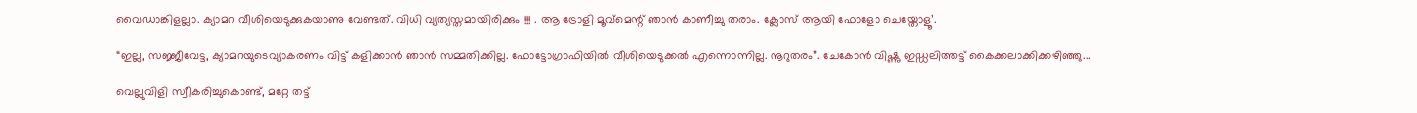വൈഡാങ്കിളല്ലാ. ക്യാമറ വീശിയെടുക്കുകയാണു വേണ്ടത്. വിധി വ്യത്യസ്തമായിരിക്കും !!! . ആ ട്രോളി മൂവ്മെന്റ് ഞാന്‍ കാണീച്ചു തരാം. ക്ലോസ് ആയി ഫോളോ ചെയ്തോളൂ’.

“ഇല്ല, സജ്ജീവേട്ട, ക്യാമറയുടെവ്യാകരണം വിട്ട് കളിക്കാന്‍ ഞാന്‍ സമ്മതിക്കില്ല. ഫോട്ടോഗ്രാഫിയില്‍ വീശിയെടുക്കല്‍ എന്നൊന്നില്ല. നൂറുതരം”. ചേകോന്‍ വിഷ്ണു ഇഡ്ഡലിത്തട്ട് കൈക്കലാക്കിക്കഴിഞ്ഞു...

വെല്ലുവിളി സ്വീകരിച്ചുകൊണ്ട്, മറ്റേ തട്ട്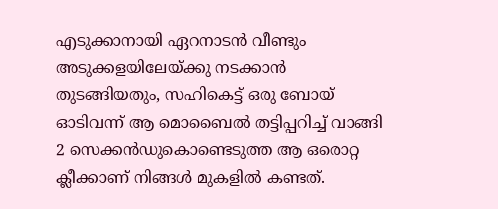എടുക്കാനായി ഏറനാടന്‍ വീണ്ടും അടുക്കളയിലേയ്ക്കു നടക്കാന്‍ തുടങ്ങിയതും, സഹികെട്ട് ഒരു ബോയ് ഓടിവന്ന് ആ മൊബൈല്‍ തട്ടിപ്പറിച്ച് വാങ്ങി 2 സെക്കന്‍ഡുകൊണ്ടെടുത്ത ആ ഒരൊറ്റ ക്ലീക്കാണ് നിങ്ങള്‍ മുകളില്‍ കണ്ടത്.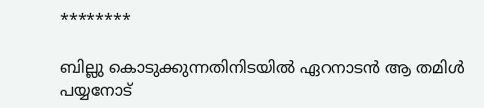********

ബില്ലു കൊടുക്കുന്നതിനിടയില്‍ ഏറനാടന്‍ ആ തമിള്‍ പയ്യനോട്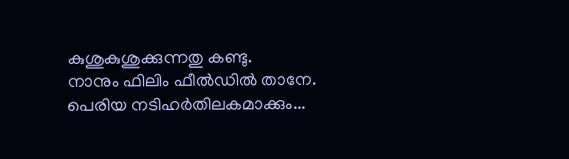കുശുകുശുക്കുന്നതു കണ്ടു.
നാനും ഫിലിം ഫീല്‍ഡില്‍ താനേ. പെരിയ നടിഹര്‍തിലകമാക്കും‍...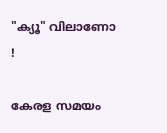"ക്യൂ" വിലാണോ !

കേരള സമയം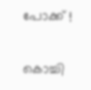പോക്ക് !

കൊച്ചി